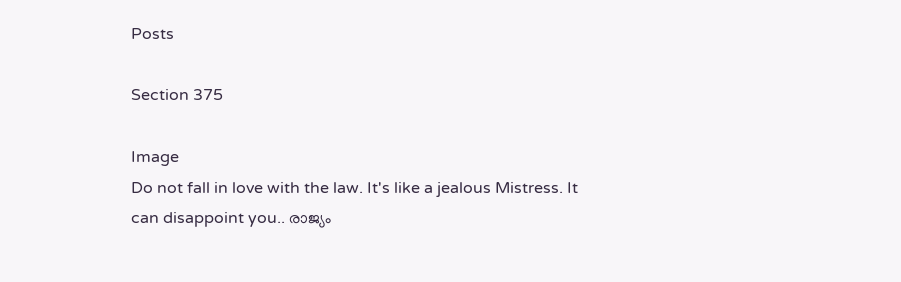Posts

Section 375

Image
Do not fall in love with the law. It's like a jealous Mistress. It can disappoint you.. രാജ്യം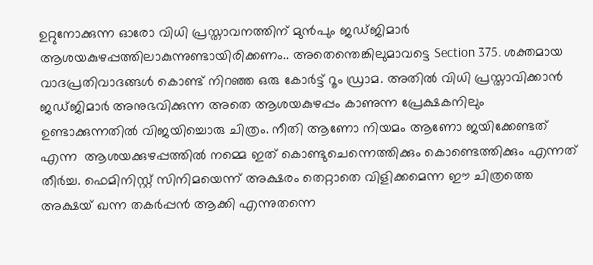ഉറ്റുനോക്കുന്ന ഓരോ വിധി പ്രസ്താവനത്തിന് മുൻപും ജഡ്ജിമാർ ആശയകുഴപ്പത്തിലാകുന്നുണ്ടായിരിക്കണം.. അതെന്തെങ്കിലുമാവട്ടെ Section 375. ശക്തമായ വാദപ്രതിവാദങ്ങൾ കൊണ്ട് നിറഞ്ഞ ഒരു കോർട്ട് റൂം ഡ്രാമ. അതിൽ വിധി പ്രസ്താവിക്കാൻ ജഡ്ജിമാർ അനുഭവിക്കുന്ന അതെ ആശയകുഴപ്പം കാണുന്ന പ്രേക്ഷകനിലും ഉണ്ടാക്കുന്നതിൽ വിജയിച്ചൊരു ചിത്രം. നീതി ആണോ നിയമം ആണോ ജയിക്കേണ്ടത് എന്ന  ആശയക്കുഴപ്പത്തിൽ നമ്മെ ഇത് കൊണ്ടുചെന്നെത്തിക്കും കൊണ്ടെത്തിക്കും എന്നത് തീർച്ച. ഫെമിനിസ്റ്റ് സിനിമയെന്ന് അക്ഷരം തെറ്റാതെ വിളിക്കമെന്ന ഈ ചിത്രത്തെ അക്ഷയ് ഖന്ന തകർപ്പൻ ആക്കി എന്നുതന്നെ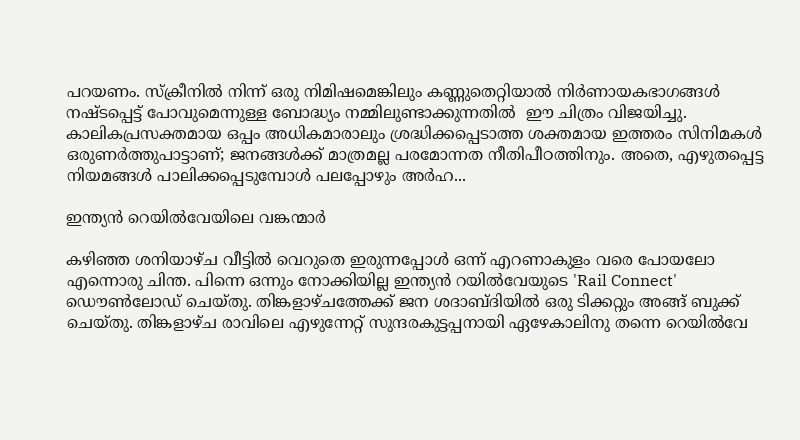പറയണം. സ്‌ക്രീനിൽ നിന്ന് ഒരു നിമിഷമെങ്കിലും കണ്ണുതെറ്റിയാൽ നിർണായകഭാഗങ്ങൾ നഷ്ടപ്പെട്ട് പോവുമെന്നുള്ള ബോദ്ധ്യം നമ്മിലുണ്ടാക്കുന്നതിൽ  ഈ ചിത്രം വിജയിച്ചു. കാലികപ്രസക്തമായ ഒപ്പം അധികമാരാലും ശ്രദ്ധിക്കപ്പെടാത്ത ശക്തമായ ഇത്തരം സിനിമകൾ ഒരുണർത്തുപാട്ടാണ്; ജനങ്ങൾക്ക് മാത്രമല്ല പരമോന്നത നീതിപീഠത്തിനും. അതെ, എഴുതപ്പെട്ട നിയമങ്ങൾ പാലിക്കപ്പെടുമ്പോൾ പലപ്പോഴും അർഹ...

ഇന്ത്യൻ റെയിൽവേയിലെ വങ്കന്മാർ

കഴിഞ്ഞ ശനിയാഴ്ച വീട്ടിൽ വെറുതെ ഇരുന്നപ്പോൾ ഒന്ന് എറണാകുളം വരെ പോയലോ എന്നൊരു ചിന്ത. പിന്നെ ഒന്നും നോക്കിയില്ല ഇന്ത്യൻ റയിൽവേയുടെ 'Rail Connect' ഡൌൺലോഡ് ചെയ്തു. തിങ്കളാഴ്ചത്തേക്ക് ജന ശദാബ്ദിയിൽ ഒരു ടിക്കറ്റും അങ്ങ് ബുക്ക് ചെയ്തു. തിങ്കളാഴ്ച രാവിലെ എഴുന്നേറ്റ് സുന്ദരകുട്ടപ്പനായി ഏഴേകാലിനു തന്നെ റെയിൽവേ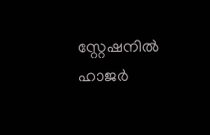സ്റ്റേഷനിൽ ഹാജർ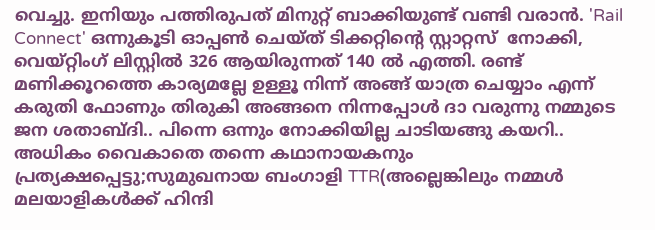വെച്ചു. ഇനിയും പത്തിരുപത് മിനുറ്റ് ബാക്കിയുണ്ട് വണ്ടി വരാൻ. 'Rail Connect' ഒന്നുകൂടി ഓപ്പൺ ചെയ്ത് ടിക്കറ്റിന്റെ സ്റ്റാറ്റസ്  നോക്കി, വെയ്റ്റിംഗ് ലിസ്റ്റിൽ 326 ആയിരുന്നത് 140 ൽ എത്തി. രണ്ട് മണിക്കൂറത്തെ കാര്യമല്ലേ ഉള്ളൂ നിന്ന് അങ്ങ് യാത്ര ചെയ്യാം എന്ന് കരുതി ഫോണും തിരുകി അങ്ങനെ നിന്നപ്പോൾ ദാ വരുന്നു നമ്മുടെ ജന ശതാബ്ദി.. പിന്നെ ഒന്നും നോക്കിയില്ല ചാടിയങ്ങു കയറി.. അധികം വൈകാതെ തന്നെ കഥാനായകനും പ്രത്യക്ഷപ്പെട്ടു;സുമുഖനായ ബംഗാളി TTR(അല്ലെങ്കിലും നമ്മൾ മലയാളികൾക്ക് ഹിന്ദി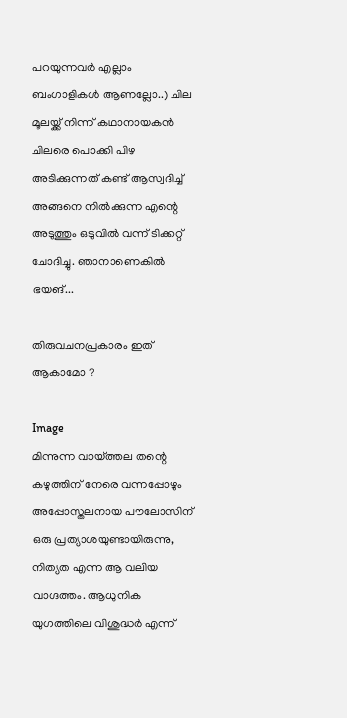പറയുന്നവർ എല്ലാം ബംഗാളികൾ ആണല്ലോ..) ചില മൂലയ്ക്ക് നിന്ന് കഥാനായകൻ ചിലരെ പൊക്കി പിഴ അടിക്കുന്നത് കണ്ട് ആസ്വദിച്ച് അങ്ങനെ നിൽക്കുന്ന എന്റെ അടുത്തും ഒടുവിൽ വന്ന് ടിക്കറ്റ് ചോദിച്ചു. ഞാനാണെകിൽ ഭയങ്...

തിരുവചനപ്രകാരം ഇത് ആകാമോ ?

Image
മിന്നുന്ന വായ്ത്തല തന്റെ കഴുത്തിന് നേരെ വന്നപ്പോഴും അപ്പോസ്തലനായ പൗലോസിന് ഒരു പ്രത്യാശയുണ്ടായിരുന്നു, നിത്യത എന്ന ആ വലിയ വാഗ്ദത്തം. ആധുനിക യുഗത്തിലെ വിശുദ്ധർ എന്ന്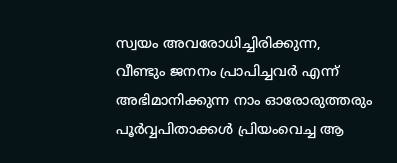സ്വയം അവരോധിച്ചിരിക്കുന്ന, വീണ്ടും ജനനം പ്രാപിച്ചവർ എന്ന് അഭിമാനിക്കുന്ന നാം ഓരോരുത്തരും  പൂർവ്വപിതാക്കൾ പ്രിയംവെച്ച ആ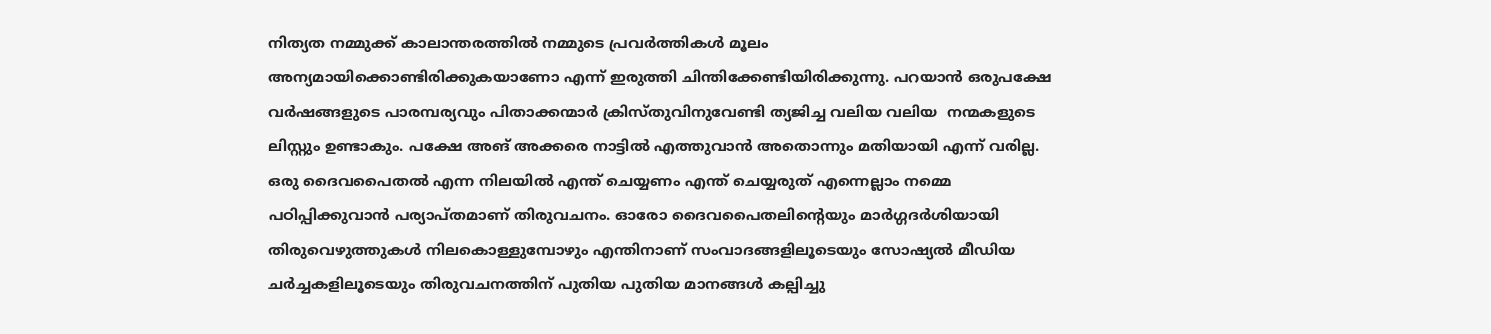നിത്യത നമ്മുക്ക് കാലാന്തരത്തിൽ നമ്മുടെ പ്രവർത്തികൾ മൂലം അന്യമായിക്കൊണ്ടിരിക്കുകയാണോ എന്ന് ഇരുത്തി ചിന്തിക്കേണ്ടിയിരിക്കുന്നു. പറയാൻ ഒരുപക്ഷേ വർഷങ്ങളുടെ പാരമ്പര്യവും പിതാക്കന്മാർ ക്രിസ്തുവിനുവേണ്ടി ത്യജിച്ച വലിയ വലിയ  നന്മകളുടെ ലിസ്റ്റും ഉണ്ടാകും. പക്ഷേ അങ് അക്കരെ നാട്ടിൽ എത്തുവാൻ അതൊന്നും മതിയായി എന്ന് വരില്ല. ഒരു ദൈവപൈതൽ എന്ന നിലയിൽ എന്ത് ചെയ്യണം എന്ത് ചെയ്യരുത് എന്നെല്ലാം നമ്മെ പഠിപ്പിക്കുവാൻ പര്യാപ്തമാണ് തിരുവചനം. ഓരോ ദൈവപൈതലിന്റെയും മാർഗ്ഗദർശിയായി തിരുവെഴുത്തുകൾ നിലകൊള്ളുമ്പോഴും എന്തിനാണ് സംവാദങ്ങളിലൂടെയും സോഷ്യൽ മീഡിയ ചർച്ചകളിലൂടെയും തിരുവചനത്തിന് പുതിയ പുതിയ മാനങ്ങൾ കല്പിച്ചു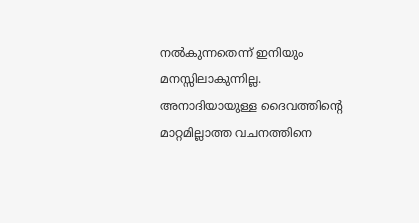നൽകുന്നതെന്ന് ഇനിയും മനസ്സിലാകുന്നില്ല. അനാദിയായുള്ള ദൈവത്തിന്റെ മാറ്റമില്ലാത്ത വചനത്തിനെ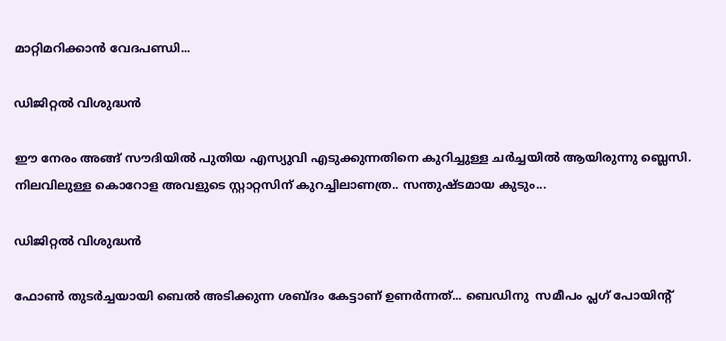മാറ്റിമറിക്കാൻ വേദപണ്ഡി...

ഡിജിറ്റൽ വിശുദ്ധൻ

ഈ നേരം അങ്ങ് സൗദിയിൽ പുതിയ എസ്യുവി എടുക്കുന്നതിനെ കുറിച്ചുള്ള ചർച്ചയിൽ ആയിരുന്നു ബ്ലെസി. നിലവിലുള്ള കൊറോള അവളുടെ സ്റ്റാറ്റസിന് കുറച്ചിലാണത്ര.. സന്തുഷ്ടമായ കുടും...

ഡിജിറ്റൽ വിശുദ്ധൻ

ഫോൺ തുടർച്ചയായി ബെൽ അടിക്കുന്ന ശബ്ദം കേട്ടാണ് ഉണർന്നത്... ബെഡിനു  സമീപം പ്ലഗ് പോയിന്റ്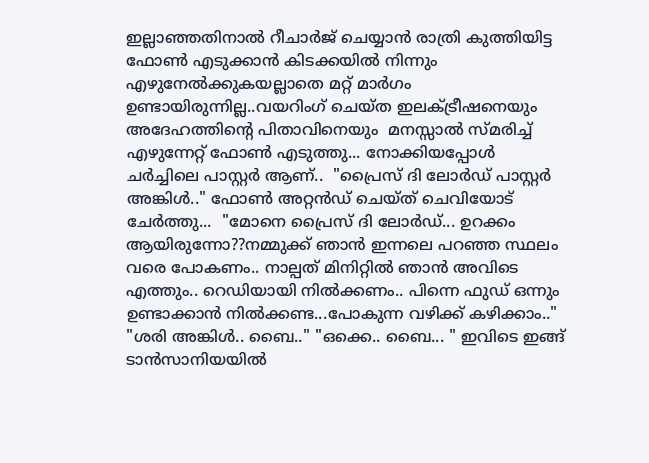ഇല്ലാഞ്ഞതിനാൽ റീചാർജ് ചെയ്യാൻ രാത്രി കുത്തിയിട്ട ഫോൺ എടുക്കാൻ കിടക്കയിൽ നിന്നും എഴുനേൽക്കുകയല്ലാതെ മറ്റ് മാർഗം ഉണ്ടായിരുന്നില്ല..വയറിംഗ് ചെയ്‍ത ഇലക്ട്രീഷനെയും അദേഹത്തിന്റെ പിതാവിനെയും  മനസ്സാൽ സ്മരിച്ച്  എഴുന്നേറ്റ് ഫോൺ എടുത്തു... നോക്കിയപ്പോൾ ചർച്ചിലെ പാസ്റ്റർ ആണ്..  "പ്രൈസ് ദി ലോർഡ് പാസ്റ്റർ അങ്കിൾ.." ഫോൺ അറ്റൻഡ് ചെയ്ത് ചെവിയോട് ചേർത്തു...  "മോനെ പ്രൈസ് ദി ലോർഡ്... ഉറക്കം ആയിരുന്നോ??നമ്മുക്ക് ഞാൻ ഇന്നലെ പറഞ്ഞ സ്ഥലം വരെ പോകണം.. നാല്പത് മിനിറ്റിൽ ഞാൻ അവിടെ  എത്തും.. റെഡിയായി നിൽക്കണം.. പിന്നെ ഫുഡ്‌ ഒന്നും ഉണ്ടാക്കാൻ നിൽക്കണ്ട...പോകുന്ന വഴിക്ക് കഴിക്കാം.." "ശരി അങ്കിൾ.. ബൈ.." "ഒക്കെ.. ബൈ... " ഇവിടെ ഇങ്ങ് ടാൻസാനിയയിൽ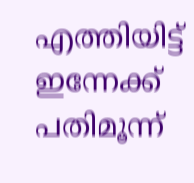എത്തിയിട്ട് ഇന്നേക്ക് പതിമൂന്ന്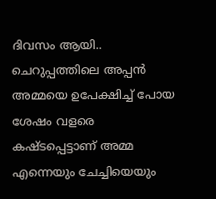ദിവസം ആയി.. ചെറുപ്പത്തിലെ അപ്പൻ അമ്മയെ ഉപേക്ഷിച്ച് പോയ ശേഷം വളരെ കഷ്ടപ്പെട്ടാണ് അമ്മ എന്നെയും ചേച്ചിയെയും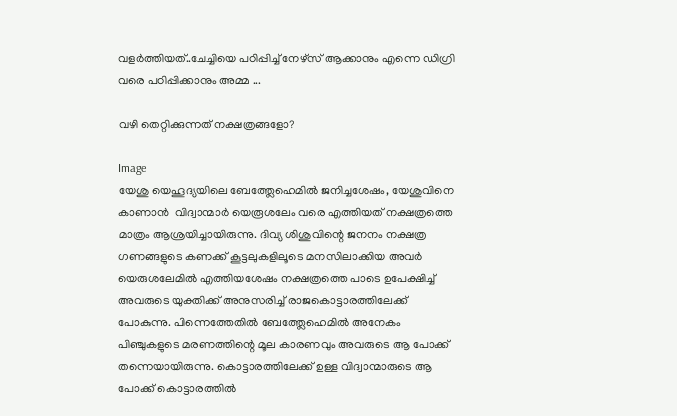വളർത്തിയത്..ചേച്ചിയെ പഠിപ്പിച്ച് നേഴ്സ് ആക്കാനും എന്നെ ഡിഗ്രി വരെ പഠിപ്പിക്കാനും അമ്മ ...

വഴി തെറ്റിക്കുന്നത് നക്ഷത്രങ്ങളോ?

Image
യേശു യെഹൂദ്യയിലെ ബേത്ത്ലേഹെമിൽ ജനിച്ചശേഷം, യേശുവിനെ കാണാൻ  വിദ്വാന്മാർ യെരൂശലേം വരെ എത്തിയത് നക്ഷത്രത്തെ മാത്രം ആശ്രയിച്ചായിരുന്നു. ദിവ്യ ശിശുവിന്റെ ജനനം നക്ഷത്ര ഗണങ്ങളുടെ കണക്ക് കൂട്ടലുകളിലൂടെ മനസിലാക്കിയ അവർ യെരുശലേമിൽ എത്തിയശേഷം നക്ഷത്രത്തെ പാടെ ഉപേക്ഷിച്ച് അവരുടെ യുക്തിക്ക് അനുസരിച്ച് രാജകൊട്ടാരത്തിലേക്ക് പോകുന്നു. പിന്നെത്തേതിൽ ബേത്ത്ലേഹെമിൽ അനേകം പിഞ്ചുകളുടെ മരണത്തിന്റെ മൂല കാരണവും അവരുടെ ആ പോക്ക് തന്നെയായിരുന്നു. കൊട്ടാരത്തിലേക്ക് ഉള്ള വിദ്വാന്മാരുടെ ആ പോക്ക് കൊട്ടാരത്തിൽ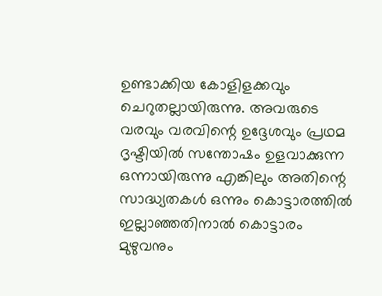ഉണ്ടാക്കിയ കോളിളക്കവും ചെറുതല്ലായിരുന്നു. അവരുടെ വരവും വരവിന്റെ ഉദ്ദേശവും പ്രഥമ ദൃഷ്ടിയിൽ സന്തോഷം ഉളവാക്കുന്ന ഒന്നായിരുന്നു എങ്കിലും അതിന്റെ സാദ്ധ്യതകൾ ഒന്നും കൊട്ടാരത്തിൽ ഇല്ലാഞ്ഞതിനാൽ കൊട്ടാരം മുഴുവനും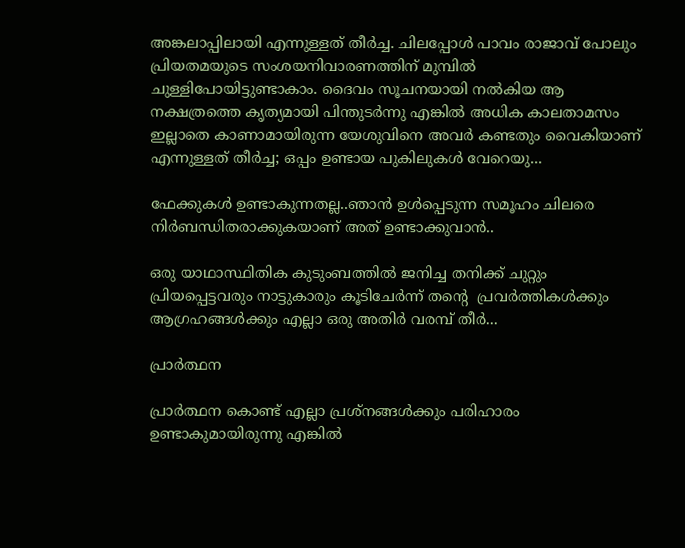അങ്കലാപ്പിലായി എന്നുള്ളത് തീർച്ച. ചിലപ്പോൾ പാവം രാജാവ് പോലും പ്രിയതമയുടെ സംശയനിവാരണത്തിന് മുമ്പിൽ ചുള്ളിപോയിട്ടുണ്ടാകാം. ദൈവം സൂചനയായി നൽകിയ ആ  നക്ഷത്രത്തെ കൃത്യമായി പിന്തുടർന്നു എങ്കിൽ അധിക കാലതാമസം ഇല്ലാതെ കാണാമായിരുന്ന യേശുവിനെ അവർ കണ്ടതും വൈകിയാണ് എന്നുള്ളത് തീർച്ച; ഒപ്പം ഉണ്ടായ പുകിലുകൾ വേറെയു...

ഫേക്കുകൾ ഉണ്ടാകുന്നതല്ല..ഞാൻ ഉൾപ്പെടുന്ന സമൂഹം ചിലരെ  നിർബന്ധിതരാക്കുകയാണ് അത് ഉണ്ടാക്കുവാൻ..

ഒരു യാഥാസ്ഥിതിക കുടുംബത്തിൽ ജനിച്ച തനിക്ക് ചുറ്റും പ്രിയപ്പെട്ടവരും നാട്ടുകാരും കൂടിചേർന്ന് തന്റെ  പ്രവർത്തികൾക്കും ആഗ്രഹങ്ങൾക്കും എല്ലാ ഒരു അതിർ വരമ്പ് തീർ...

പ്രാർത്ഥന

പ്രാർത്ഥന കൊണ്ട് എല്ലാ പ്രശ്നങ്ങൾക്കും പരിഹാരം ഉണ്ടാകുമായിരുന്നു എങ്കിൽ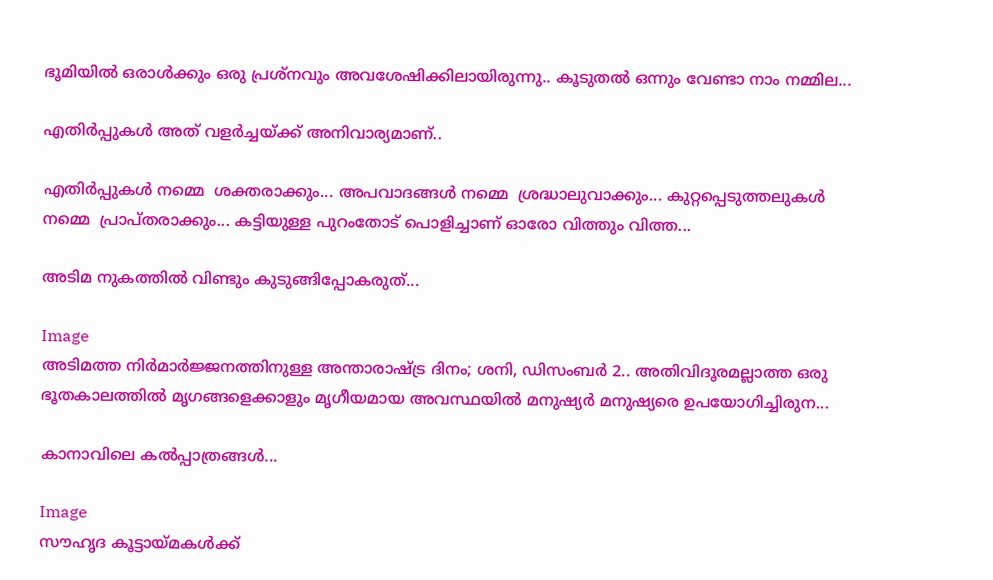ഭൂമിയിൽ ഒരാൾക്കും ഒരു പ്രശ്നവും അവശേഷിക്കിലായിരുന്നു.. കൂടുതൽ ഒന്നും വേണ്ടാ നാം നമ്മില...

എതിർപ്പുകൾ അത് വളർച്ചയ്ക്ക് അനിവാര്യമാണ്..

എതിർപ്പുകൾ നമ്മെ  ശക്തരാക്കും... അപവാദങ്ങൾ നമ്മെ  ശ്രദ്ധാലുവാക്കും... കുറ്റപ്പെടുത്തലുകൾ നമ്മെ  പ്രാപ്തരാക്കും... കട്ടിയുള്ള പുറംതോട് പൊളിച്ചാണ് ഓരോ വിത്തും വിത്ത...

അടിമ നുകത്തില്‍ വിണ്ടും കുടുങ്ങിപ്പോകരുത്...

Image
അടിമത്ത നിർമാർജ്ജനത്തിനുള്ള അന്താരാഷ്ട്ര ദിനം; ശനി, ഡിസംബർ 2.. അതിവിദൂരമല്ലാത്ത ഒരു ഭൂതകാലത്തിൽ മൃഗങ്ങളെക്കാളും മൃഗീയമായ അവസ്ഥയിൽ മനുഷ്യർ മനുഷ്യരെ ഉപയോഗിച്ചിരുന...

കാനാവിലെ കൽപ്പാത്രങ്ങൾ...

Image
സൗഹൃദ കൂട്ടായ്മകൾക്ക്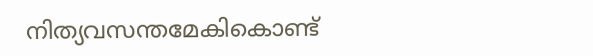നിത്യവസന്തമേകികൊണ്ട്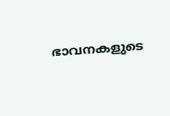ഭാവനകളുടെ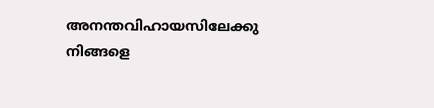അനന്തവിഹായസിലേക്കു നിങ്ങളെ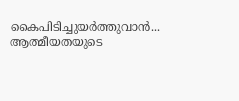കൈപിടിച്ചുയർത്തുവാൻ... ആത്മീയതയുടെ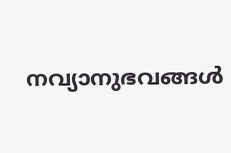നവ്യാനുഭവങ്ങൾ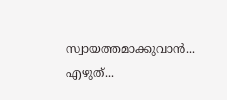സ്വായത്തമാക്കുവാൻ... എഴുത്...